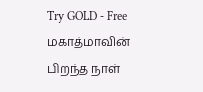Try GOLD - Free
மகாத்மாவின் பிறந்த நாள்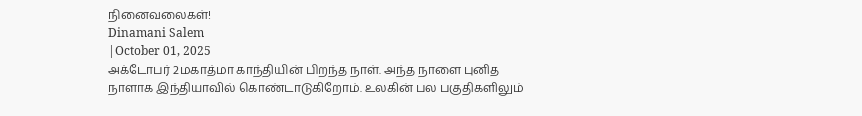நினைவலைகள்!
Dinamani Salem
|October 01, 2025
அக்டோபர் 2மகாத்மா காந்தியின் பிறந்த நாள். அந்த நாளை புனித நாளாக இந்தியாவில் கொண்டாடுகிறோம். உலகின் பல பகுதிகளிலும்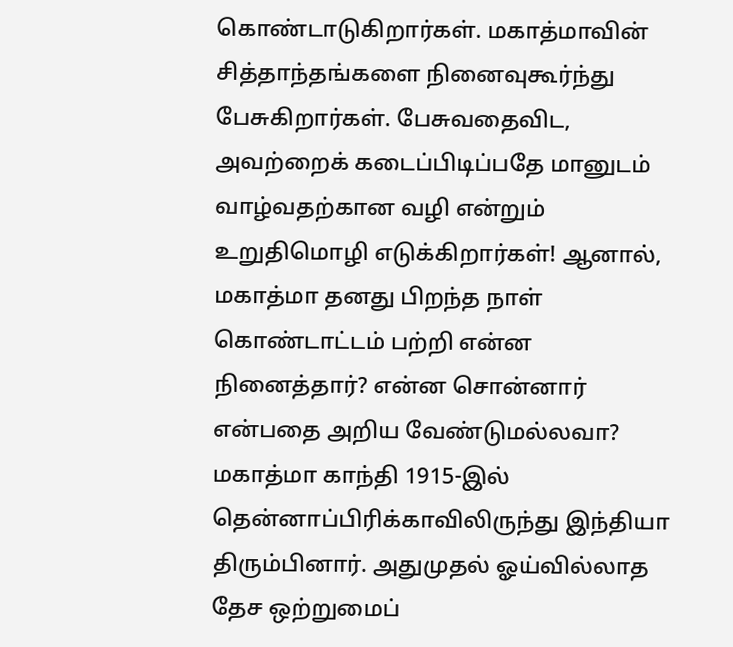கொண்டாடுகிறார்கள். மகாத்மாவின் சித்தாந்தங்களை நினைவுகூர்ந்து பேசுகிறார்கள். பேசுவதைவிட, அவற்றைக் கடைப்பிடிப்பதே மானுடம் வாழ்வதற்கான வழி என்றும் உறுதிமொழி எடுக்கிறார்கள்! ஆனால், மகாத்மா தனது பிறந்த நாள் கொண்டாட்டம் பற்றி என்ன நினைத்தார்? என்ன சொன்னார் என்பதை அறிய வேண்டுமல்லவா?
மகாத்மா காந்தி 1915-இல் தென்னாப்பிரிக்காவிலிருந்து இந்தியா திரும்பினார். அதுமுதல் ஓய்வில்லாத தேச ஒற்றுமைப்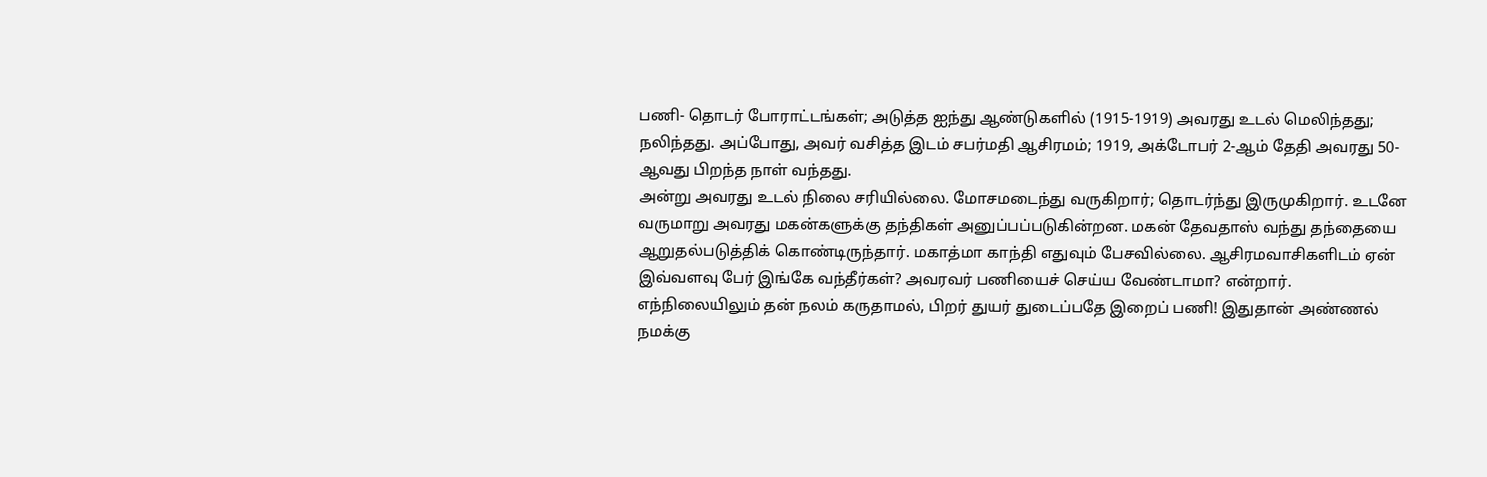பணி- தொடர் போராட்டங்கள்; அடுத்த ஐந்து ஆண்டுகளில் (1915-1919) அவரது உடல் மெலிந்தது; நலிந்தது. அப்போது, அவர் வசித்த இடம் சபர்மதி ஆசிரமம்; 1919, அக்டோபர் 2-ஆம் தேதி அவரது 50-ஆவது பிறந்த நாள் வந்தது.
அன்று அவரது உடல் நிலை சரியில்லை. மோசமடைந்து வருகிறார்; தொடர்ந்து இருமுகிறார். உடனே வருமாறு அவரது மகன்களுக்கு தந்திகள் அனுப்பப்படுகின்றன. மகன் தேவதாஸ் வந்து தந்தையை ஆறுதல்படுத்திக் கொண்டிருந்தார். மகாத்மா காந்தி எதுவும் பேசவில்லை. ஆசிரமவாசிகளிடம் ஏன் இவ்வளவு பேர் இங்கே வந்தீர்கள்? அவரவர் பணியைச் செய்ய வேண்டாமா? என்றார். எந்நிலையிலும் தன் நலம் கருதாமல், பிறர் துயர் துடைப்பதே இறைப் பணி! இதுதான் அண்ணல் நமக்கு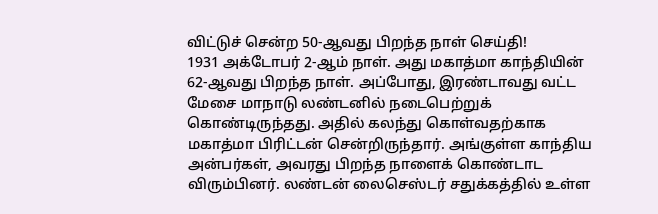விட்டுச் சென்ற 50-ஆவது பிறந்த நாள் செய்தி!
1931 அக்டோபர் 2-ஆம் நாள். அது மகாத்மா காந்தியின் 62-ஆவது பிறந்த நாள். அப்போது, இரண்டாவது வட்ட மேசை மாநாடு லண்டனில் நடைபெற்றுக் கொண்டிருந்தது. அதில் கலந்து கொள்வதற்காக மகாத்மா பிரிட்டன் சென்றிருந்தார். அங்குள்ள காந்திய அன்பர்கள், அவரது பிறந்த நாளைக் கொண்டாட விரும்பினர். லண்டன் லைசெஸ்டர் சதுக்கத்தில் உள்ள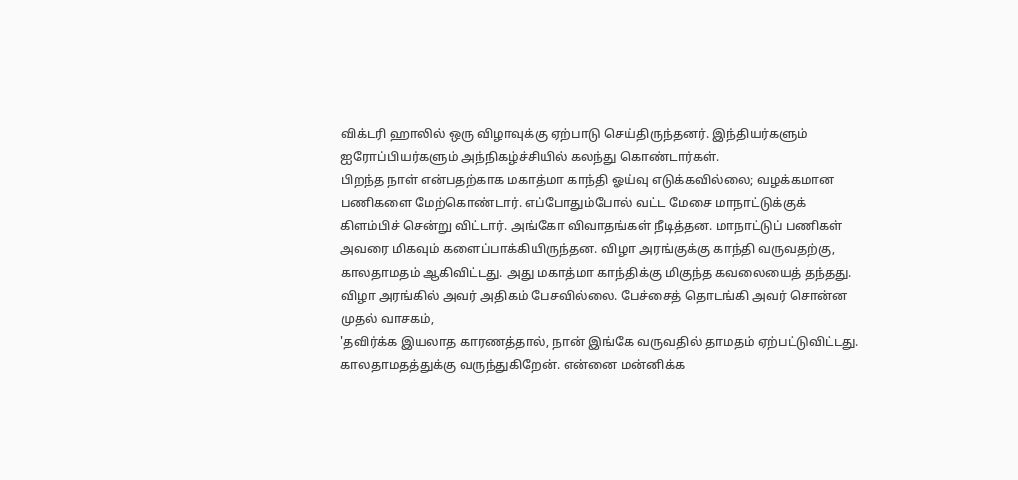விக்டரி ஹாலில் ஒரு விழாவுக்கு ஏற்பாடு செய்திருந்தனர். இந்தியர்களும் ஐரோப்பியர்களும் அந்நிகழ்ச்சியில் கலந்து கொண்டார்கள்.
பிறந்த நாள் என்பதற்காக மகாத்மா காந்தி ஓய்வு எடுக்கவில்லை; வழக்கமான பணிகளை மேற்கொண்டார். எப்போதும்போல் வட்ட மேசை மாநாட்டுக்குக் கிளம்பிச் சென்று விட்டார். அங்கோ விவாதங்கள் நீடித்தன. மாநாட்டுப் பணிகள் அவரை மிகவும் களைப்பாக்கியிருந்தன. விழா அரங்குக்கு காந்தி வருவதற்கு, காலதாமதம் ஆகிவிட்டது. அது மகாத்மா காந்திக்கு மிகுந்த கவலையைத் தந்தது.
விழா அரங்கில் அவர் அதிகம் பேசவில்லை. பேச்சைத் தொடங்கி அவர் சொன்ன முதல் வாசகம்,
'தவிர்க்க இயலாத காரணத்தால், நான் இங்கே வருவதில் தாமதம் ஏற்பட்டுவிட்டது. காலதாமதத்துக்கு வருந்துகிறேன். என்னை மன்னிக்க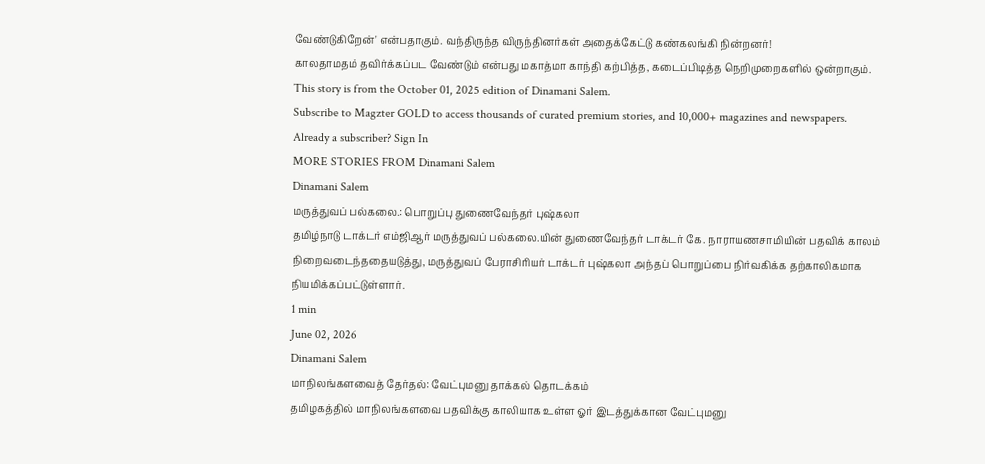வேண்டுகிறேன்' என்பதாகும். வந்திருந்த விருந்தினர்கள் அதைக்கேட்டு கண்கலங்கி நின்றனர்!
காலதாமதம் தவிர்க்கப்பட வேண்டும் என்பது மகாத்மா காந்தி கற்பித்த, கடைப்பிடித்த நெறிமுறைகளில் ஒன்றாகும்.
This story is from the October 01, 2025 edition of Dinamani Salem.
Subscribe to Magzter GOLD to access thousands of curated premium stories, and 10,000+ magazines and newspapers.
Already a subscriber? Sign In
MORE STORIES FROM Dinamani Salem
Dinamani Salem
மருத்துவப் பல்கலை.: பொறுப்பு துணைவேந்தர் புஷ்கலா
தமிழ்நாடு டாக்டர் எம்ஜிஆர் மருத்துவப் பல்கலை.யின் துணைவேந்தர் டாக்டர் கே. நாராயணசாமியின் பதவிக் காலம் நிறைவடைந்ததையடுத்து, மருத்துவப் பேராசிரியர் டாக்டர் புஷ்கலா அந்தப் பொறுப்பை நிர்வகிக்க தற்காலிகமாக நியமிக்கப்பட்டுள்ளார்.
1 min
June 02, 2026
Dinamani Salem
மாநிலங்களவைத் தேர்தல்: வேட்புமனு தாக்கல் தொடக்கம்
தமிழகத்தில் மாநிலங்களவை பதவிக்கு காலியாக உள்ள ஓர் இடத்துக்கான வேட்புமனு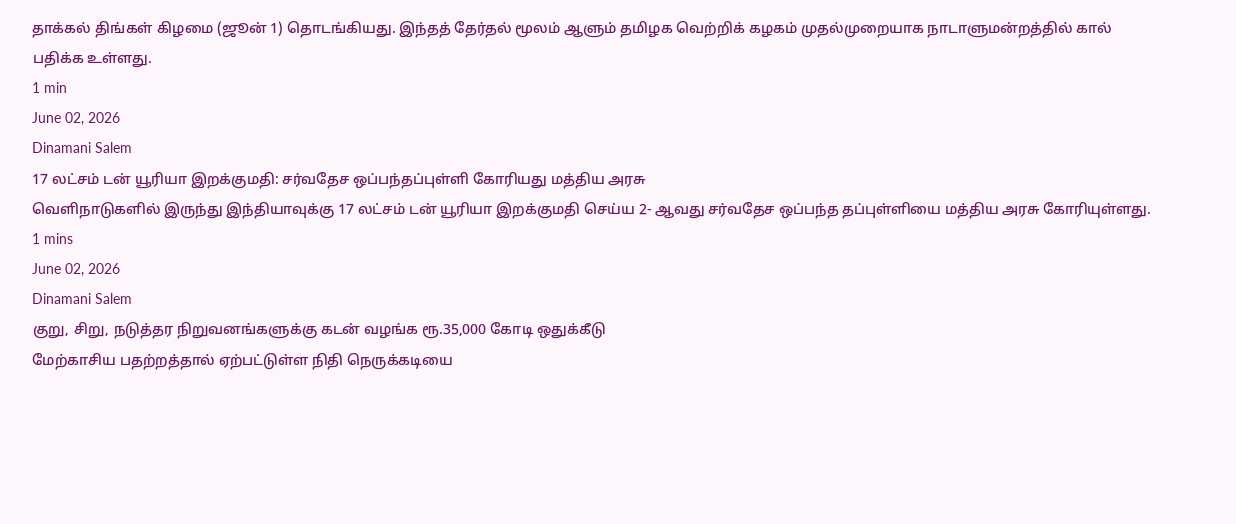தாக்கல் திங்கள் கிழமை (ஜூன் 1) தொடங்கியது. இந்தத் தேர்தல் மூலம் ஆளும் தமிழக வெற்றிக் கழகம் முதல்முறையாக நாடாளுமன்றத்தில் கால் பதிக்க உள்ளது.
1 min
June 02, 2026
Dinamani Salem
17 லட்சம் டன் யூரியா இறக்குமதி: சர்வதேச ஒப்பந்தப்புள்ளி கோரியது மத்திய அரசு
வெளிநாடுகளில் இருந்து இந்தியாவுக்கு 17 லட்சம் டன் யூரியா இறக்குமதி செய்ய 2- ஆவது சர்வதேச ஒப்பந்த தப்புள்ளியை மத்திய அரசு கோரியுள்ளது.
1 mins
June 02, 2026
Dinamani Salem
குறு, சிறு, நடுத்தர நிறுவனங்களுக்கு கடன் வழங்க ரூ.35,000 கோடி ஒதுக்கீடு
மேற்காசிய பதற்றத்தால் ஏற்பட்டுள்ள நிதி நெருக்கடியை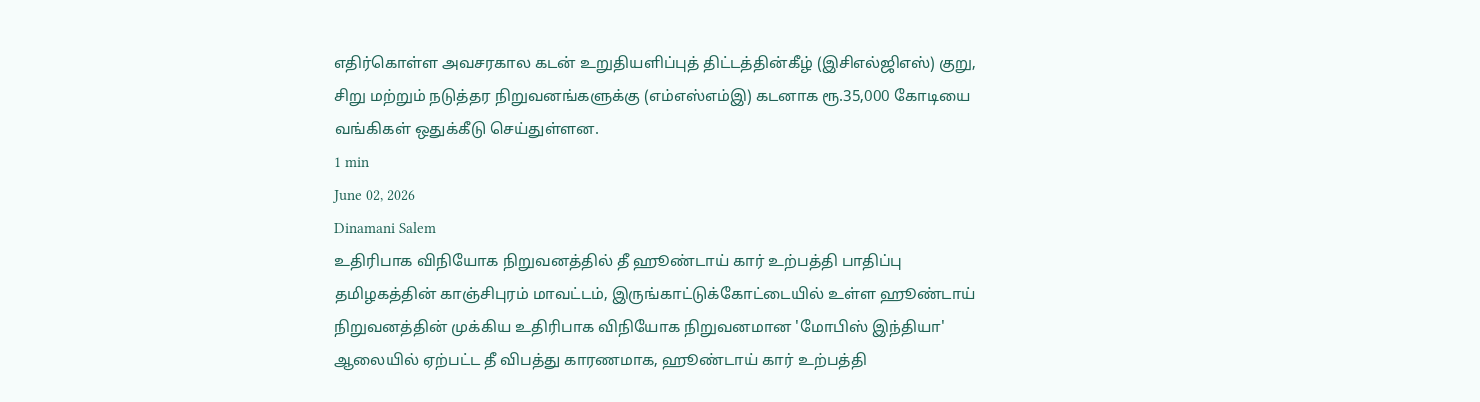எதிர்கொள்ள அவசரகால கடன் உறுதியளிப்புத் திட்டத்தின்கீழ் (இசிஎல்ஜிஎஸ்) குறு, சிறு மற்றும் நடுத்தர நிறுவனங்களுக்கு (எம்எஸ்எம்இ) கடனாக ரூ.35,000 கோடியை வங்கிகள் ஒதுக்கீடு செய்துள்ளன.
1 min
June 02, 2026
Dinamani Salem
உதிரிபாக விநியோக நிறுவனத்தில் தீ ஹூண்டாய் கார் உற்பத்தி பாதிப்பு
தமிழகத்தின் காஞ்சிபுரம் மாவட்டம், இருங்காட்டுக்கோட்டையில் உள்ள ஹூண்டாய் நிறுவனத்தின் முக்கிய உதிரிபாக விநியோக நிறுவனமான 'மோபிஸ் இந்தியா' ஆலையில் ஏற்பட்ட தீ விபத்து காரணமாக, ஹூண்டாய் கார் உற்பத்தி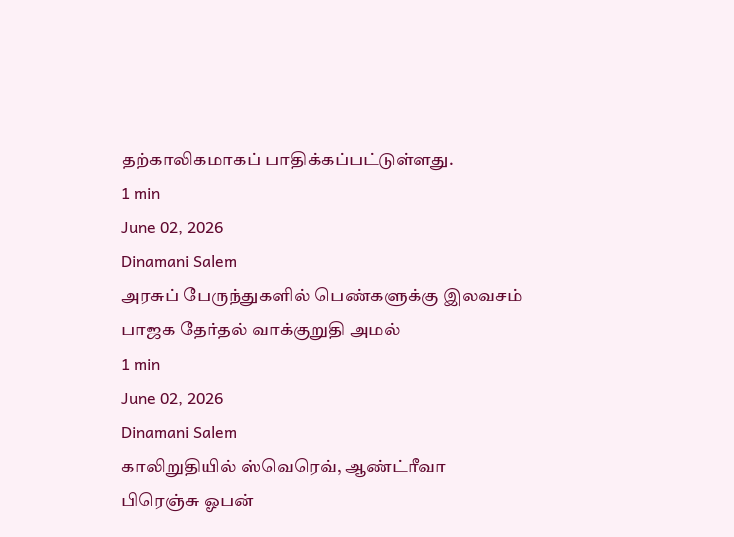தற்காலிகமாகப் பாதிக்கப்பட்டுள்ளது.
1 min
June 02, 2026
Dinamani Salem
அரசுப் பேருந்துகளில் பெண்களுக்கு இலவசம்
பாஜக தேர்தல் வாக்குறுதி அமல்
1 min
June 02, 2026
Dinamani Salem
காலிறுதியில் ஸ்வெரெவ், ஆண்ட்ரீவா
பிரெஞ்சு ஓபன்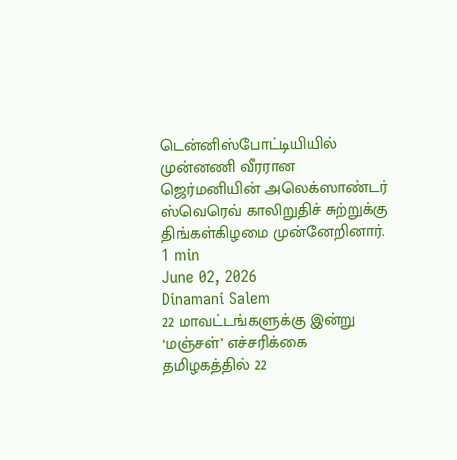டென்னிஸ்போட்டியியில் முன்னணி வீரரான ஜெர்மனியின் அலெக்ஸாண்டர் ஸ்வெரெவ் காலிறுதிச் சுற்றுக்கு திங்கள்கிழமை முன்னேறினார்.
1 min
June 02, 2026
Dinamani Salem
22 மாவட்டங்களுக்கு இன்று ‘மஞ்சள்’ எச்சரிக்கை
தமிழகத்தில் 22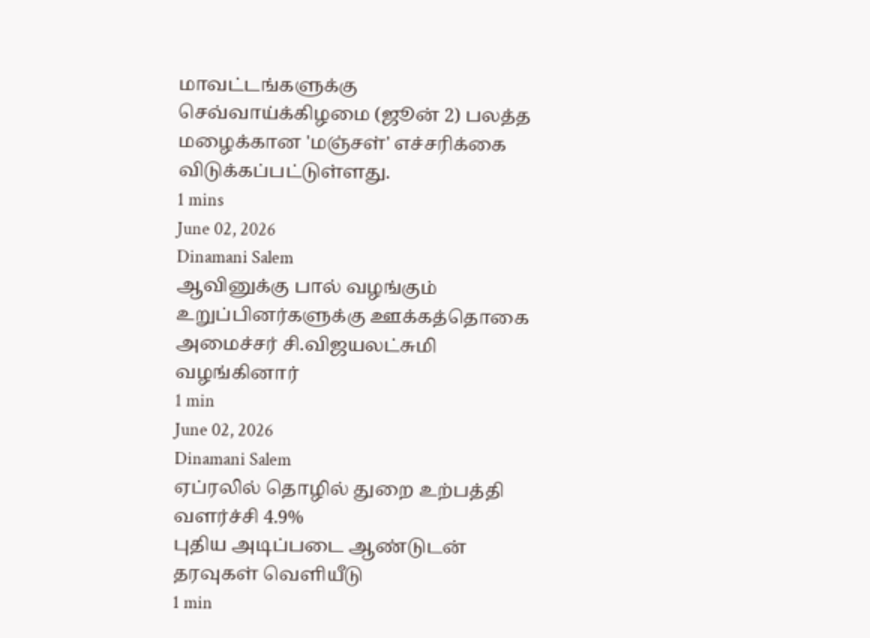மாவட்டங்களுக்கு செவ்வாய்க்கிழமை (ஜூன் 2) பலத்த மழைக்கான 'மஞ்சள்' எச்சரிக்கை விடுக்கப்பட்டுள்ளது.
1 mins
June 02, 2026
Dinamani Salem
ஆவினுக்கு பால் வழங்கும் உறுப்பினர்களுக்கு ஊக்கத்தொகை
அமைச்சர் சி.விஜயலட்சுமி வழங்கினார்
1 min
June 02, 2026
Dinamani Salem
ஏப்ரலில் தொழில் துறை உற்பத்தி வளர்ச்சி 4.9%
புதிய அடிப்படை ஆண்டுடன் தரவுகள் வெளியீடு
1 min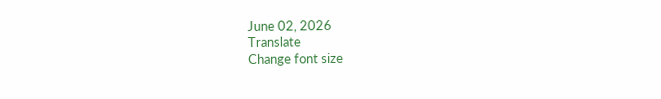June 02, 2026
Translate
Change font size